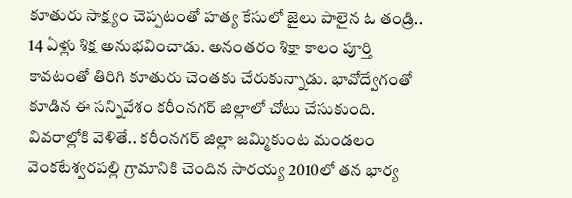కూతురు సాక్ష్యం చెప్పటంతో హత్య కేసులో జైలు పాలైన ఓ తండ్రి.. 14 ఏళ్లు శిక్ష అనుభవించాడు. అనంతరం శిక్షా కాలం పూర్తి కావటంతో తిరిగి కూతురు చెంతకు చేరుకున్నాడు. భావోద్వేగంతో కూడిన ఈ సన్నివేశం కరీంనగర్ జిల్లాలో చోటు చేసుకుంది. వివరాల్లోకి వెళితే.. కరీంనగర్ జిల్లా జమ్మికుంట మండలం వెంకటేశ్వరపల్లి గ్రామానికి చెందిన సారయ్య 2010లో తన భార్య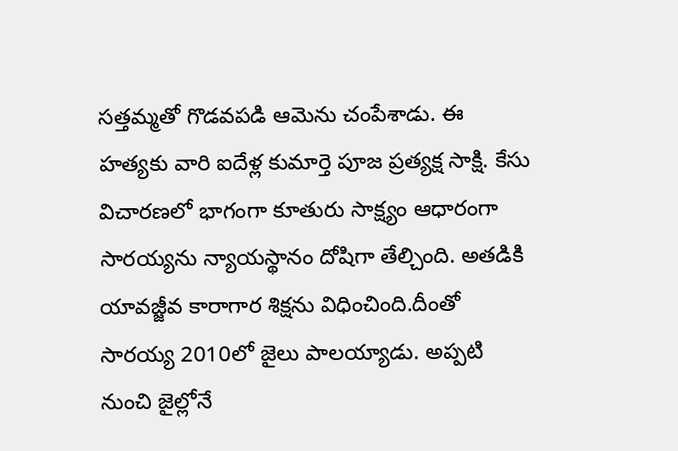సత్తమ్మతో గొడవపడి ఆమెను చంపేశాడు. ఈ హత్యకు వారి ఐదేళ్ల కుమార్తె పూజ ప్రత్యక్ష సాక్షి. కేసు విచారణలో భాగంగా కూతురు సాక్ష్యం ఆధారంగా సారయ్యను న్యాయస్థానం దోషిగా తేల్చింది. అతడికి యావజ్జీవ కారాగార శిక్షను విధించింది.దీంతో సారయ్య 2010లో జైలు పాలయ్యాడు. అప్పటి నుంచి జైల్లోనే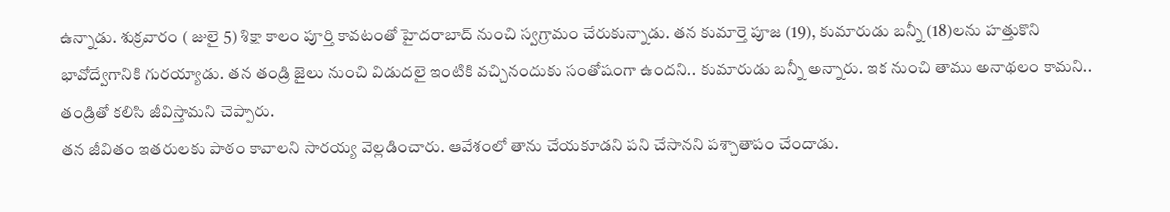ఉన్నాడు. శుక్రవారం ( జులై 5) శిక్షా కాలం పూర్తి కావటంతో హైదరాబాద్ నుంచి స్వగ్రామం చేరుకున్నాడు. తన కుమార్తె పూజ (19), కుమారుడు బన్నీ (18)లను హత్తుకొని భావోద్వేగానికి గురయ్యాడు. తన తండ్రి జైలు నుంచి విడుదలై ఇంటికి వచ్చినందుకు సంతోషంగా ఉందని.. కుమారుడు బన్నీ అన్నారు. ఇక నుంచి తాము అనాథలం కామని.. తండ్రితో కలిసి జీవిస్తామని చెప్పారు.
తన జీవితం ఇతరులకు పాఠం కావాలని సారయ్య వెల్లడించారు. ఆవేశంలో తాను చేయకూడని పని చేసానని పశ్చాతాపం చేందాడు.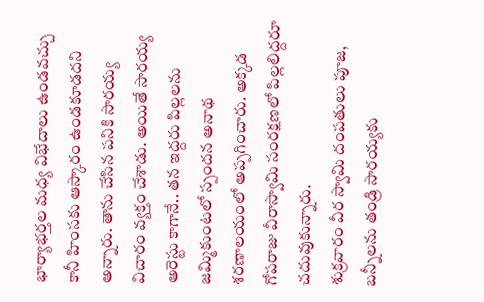భార్యాభర్తల మధ్య విభేదాలు ఉండవచ్చు కానీ హింసకు ఆస్కారం ఉండకూడదని అన్నారు. తాను చేసిన పనికి సారయ్య విచారం వ్యక్తం చేశాడు. అయితే సారయ్య అరెస్టు కాగానే.. తన ఇద్దరు పిల్లలను జమ్మికుంటలో స్పందన అనాథ శరణాలయంలో అప్పగించారు. అక్కడ గోపరాజు వీరాస్వామి సంరక్షణలో పిల్లలిద్దరూ చదువుకున్నారు.
శుక్రవారం వీర స్వామి దంపతులు పూజ, బన్నీలను తండ్రి సారయ్యకు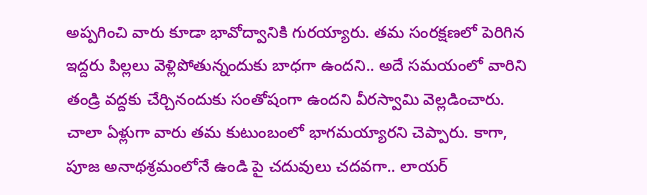అప్పగించి వారు కూడా భావోద్వానికి గురయ్యారు. తమ సంరక్షణలో పెరిగిన ఇద్దరు పిల్లలు వెళ్లిపోతున్నందుకు బాధగా ఉందని.. అదే సమయంలో వారిని తండ్రి వద్దకు చేర్చినందుకు సంతోషంగా ఉందని వీరస్వామి వెల్లడించారు. చాలా ఏళ్లుగా వారు తమ కుటుంబంలో భాగమయ్యారని చెప్పారు. కాగా, పూజ అనాథశ్రమంలోనే ఉండి పై చదువులు చదవగా.. లాయర్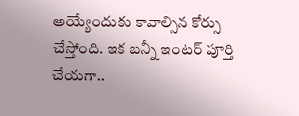అయ్యేందుకు కావాల్సిన కోర్సు చేస్తోంది. ఇక బన్నీ ఇంటర్ పూర్తి చేయగా..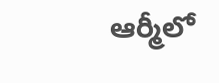ఆర్మీలో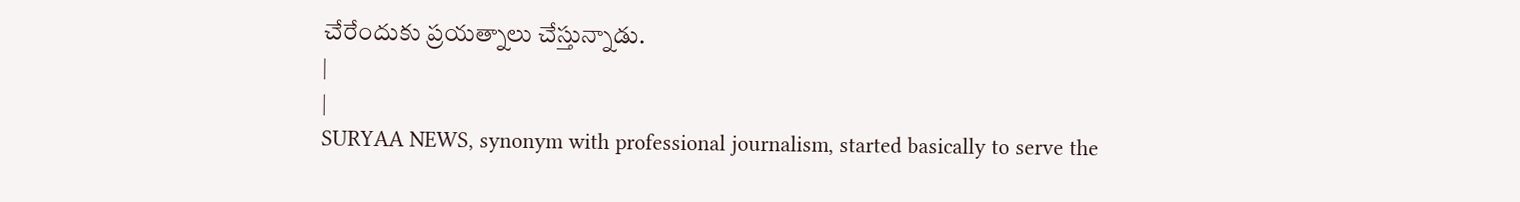చేరేందుకు ప్రయత్నాలు చేస్తున్నాడు.
|
|
SURYAA NEWS, synonym with professional journalism, started basically to serve the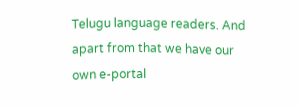Telugu language readers. And apart from that we have our own e-portal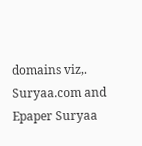domains viz,. Suryaa.com and Epaper Suryaa